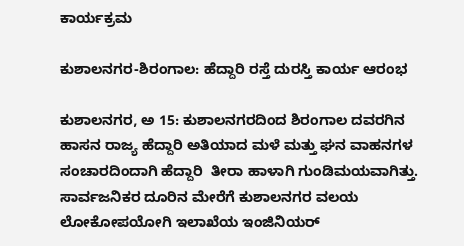ಕಾರ್ಯಕ್ರಮ

ಕುಶಾಲನಗರ-ಶಿರಂಗಾಲ: ಹೆದ್ದಾರಿ ರಸ್ತೆ ದುರಸ್ತಿ ಕಾರ್ಯ ಆರಂಭ

ಕುಶಾಲನಗರ, ಅ 15: ಕುಶಾಲನಗರದಿಂದ ಶಿರಂಗಾಲ ದವರಗಿನ ಹಾಸನ ರಾಜ್ಯ ಹೆದ್ದಾರಿ ಅತಿಯಾದ ಮಳೆ ಮತ್ತು ಘನ ವಾಹನಗಳ ಸಂಚಾರದಿಂದಾಗಿ ಹೆದ್ದಾರಿ  ತೀರಾ ಹಾಳಾಗಿ ಗುಂಡಿಮಯವಾಗಿತ್ತು.  ಸಾರ್ವಜನಿಕರ ದೂರಿನ ಮೇರೆಗೆ ಕುಶಾಲನಗರ ವಲಯ ಲೋಕೋಪಯೋಗಿ ಇಲಾಖೆಯ ಇಂಜಿನಿಯರ್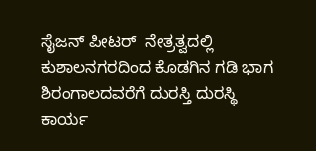ಸೈಜನ್ ಪೀಟರ್  ನೇತ್ರತ್ವದಲ್ಲಿ ಕುಶಾಲನಗರದಿಂದ ಕೊಡಗಿನ ಗಡಿ ಭಾಗ ಶಿರಂಗಾಲದವರೆಗೆ ದುರಸ್ತಿ ದುರಸ್ಥಿ ಕಾರ್ಯ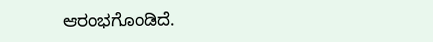ಆರಂಭಗೊಂಡಿದೆ.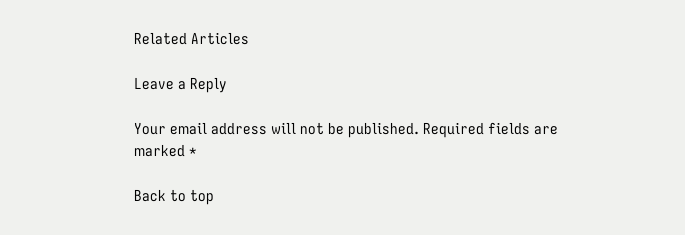Related Articles

Leave a Reply

Your email address will not be published. Required fields are marked *

Back to top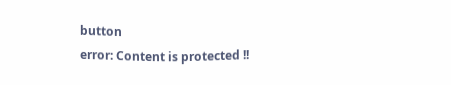button
error: Content is protected !!